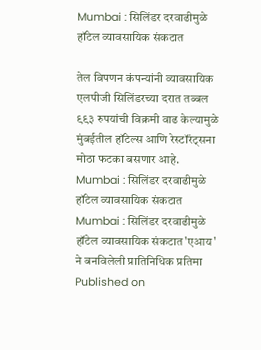Mumbai : सिलिंडर दरवाढीमुळे हॉटेल व्यावसायिक संकटात

तेल विपणन कंपन्यांनी व्यावसायिक एलपीजी सिलिंडरच्या दरात तब्बल ९९३ रुपयांची विक्रमी वाढ केल्यामुळे मुंबईतील हॉटेल्स आणि रेस्टॉरंट्सना मोठा फटका बसणार आहे.
Mumbai : सिलिंडर दरवाढीमुळे हॉटेल व्यावसायिक संकटात
Mumbai : सिलिंडर दरवाढीमुळे हॉटेल व्यावसायिक संकटात'एआय' ने बनविलेली प्रातिनिधिक प्रतिमा
Published on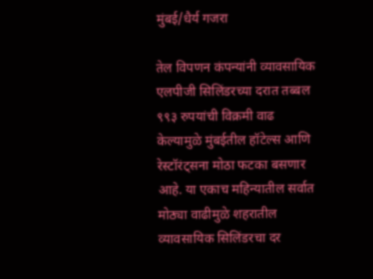मुंबई/धैर्य गजरा

तेल विपणन कंपन्यांनी व्यावसायिक एलपीजी सिलिंडरच्या दरात तब्बल ९९३ रुपयांची विक्रमी वाढ केल्यामुळे मुंबईतील हॉटेल्स आणि रेस्टॉरंट्सना मोठा फटका बसणार आहे. या एकाच महिन्यातील सर्वात मोठ्या वाढीमुळे शहरातील व्यावसायिक सिलिंडरचा दर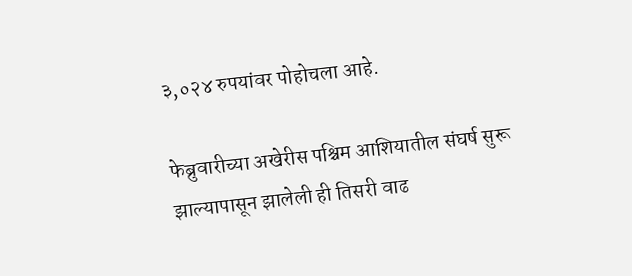३,०२४ रुपयांवर पोहोचला आहे.

फेब्रुवारीच्या अखेरीस पश्चिम आशियातील संघर्ष सुरू झाल्यापासून झालेली ही तिसरी वाढ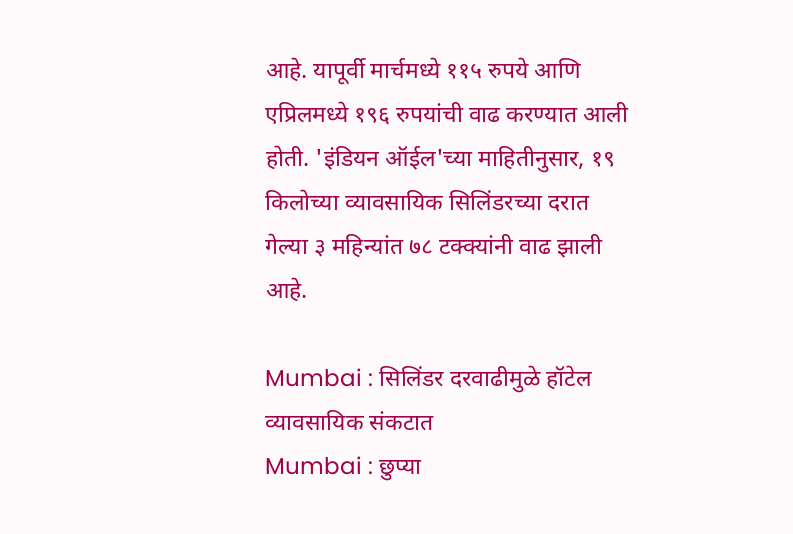आहे. यापूर्वी मार्चमध्ये ११५ रुपये आणि एप्रिलमध्ये १९६ रुपयांची वाढ करण्यात आली होती. 'इंडियन ऑईल'च्या माहितीनुसार, १९ किलोच्या व्यावसायिक सिलिंडरच्या दरात गेल्या ३ महिन्यांत ७८ टक्क्यांनी वाढ झाली आहे.

Mumbai : सिलिंडर दरवाढीमुळे हॉटेल व्यावसायिक संकटात
Mumbai : छुप्या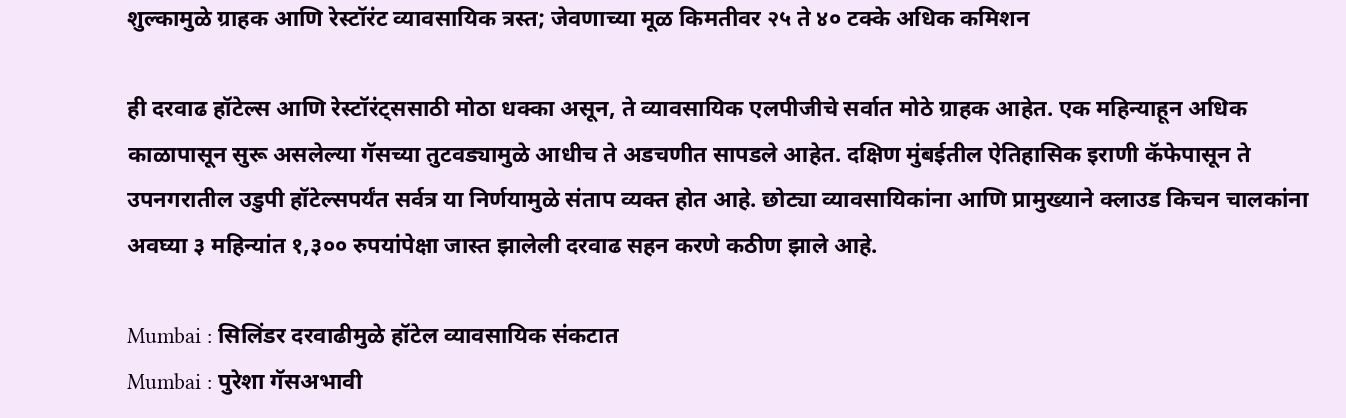शुल्कामुळे ग्राहक आणि रेस्टॉरंट व्यावसायिक त्रस्त; जेवणाच्या मूळ किमतीवर २५ ते ४० टक्के अधिक कमिशन

ही दरवाढ हॉटेल्स आणि रेस्टॉरंट्ससाठी मोठा धक्का असून, ते व्यावसायिक एलपीजीचे सर्वात मोठे ग्राहक आहेत. एक महिन्याहून अधिक काळापासून सुरू असलेल्या गॅसच्या तुटवड्यामुळे आधीच ते अडचणीत सापडले आहेत. दक्षिण मुंबईतील ऐतिहासिक इराणी कॅफेपासून ते उपनगरातील उडुपी हॉटेल्सपर्यंत सर्वत्र या निर्णयामुळे संताप व्यक्त होत आहे. छोट्या व्यावसायिकांना आणि प्रामुख्याने क्लाउड किचन चालकांना अवघ्या ३ महिन्यांत १,३०० रुपयांपेक्षा जास्त झालेली दरवाढ सहन करणे कठीण झाले आहे.

Mumbai : सिलिंडर दरवाढीमुळे हॉटेल व्यावसायिक संकटात
Mumbai : पुरेशा गॅसअभावी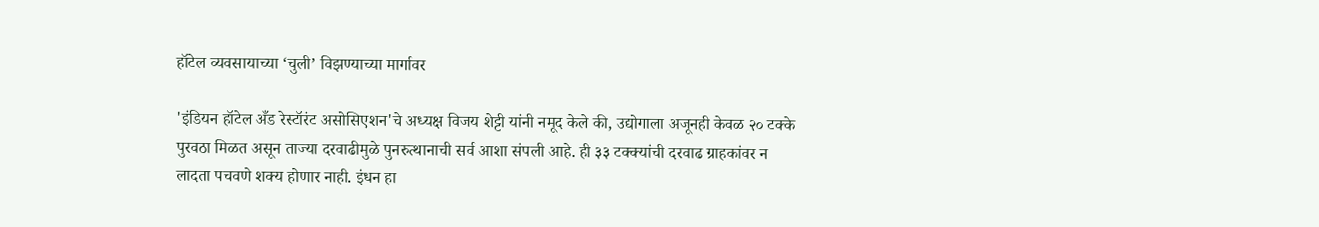हॉटेल व्यवसायाच्या ‘चुली’ विझण्याच्या मार्गावर

'इंडियन हॉटेल अँड रेस्टॉरंट असोसिएशन'चे अध्यक्ष विजय शेट्टी यांनी नमूद केले की, उद्योगाला अजूनही केवळ २० टक्के पुरवठा मिळत असून ताज्या दरवाढीमुळे पुनरुत्थानाची सर्व आशा संपली आहे. ही ३३ टक्क्यांची दरवाढ ग्राहकांवर न लादता पचवणे शक्य होणार नाही. इंधन हा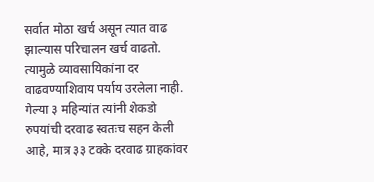सर्वात मोठा खर्च असून त्यात वाढ झाल्यास परिचालन खर्च वाढतो. त्यामुळे व्यावसायिकांना दर वाढवण्याशिवाय पर्याय उरलेला नाही. गेल्या ३ महिन्यांत त्यांनी शेकडो रुपयांची दरवाढ स्वतःच सहन केली आहे, मात्र ३३ टक्के दरवाढ ग्राहकांवर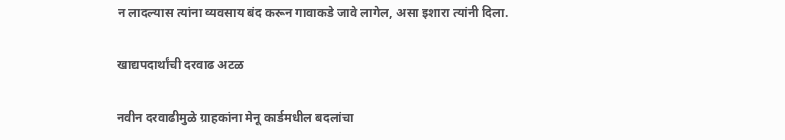न लादल्यास त्यांना व्यवसाय बंद करून गावाकडे जावे लागेल, असा इशारा त्यांनी दिला.

खाद्यपदार्थांची दरवाढ अटळ

नवीन दरवाढीमुळे ग्राहकांना मेनू कार्डमधील बदलांचा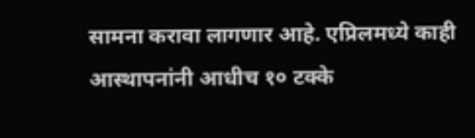सामना करावा लागणार आहे. एप्रिलमध्ये काही आस्थापनांनी आधीच १० टक्के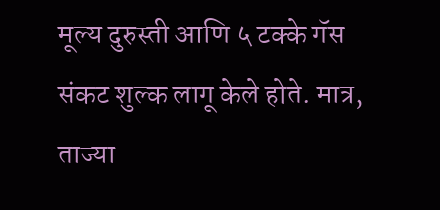मूल्य दुरुस्ती आणि ५ टक्के गॅस संकट शुल्क लागू केले होते. मात्र, ताज्या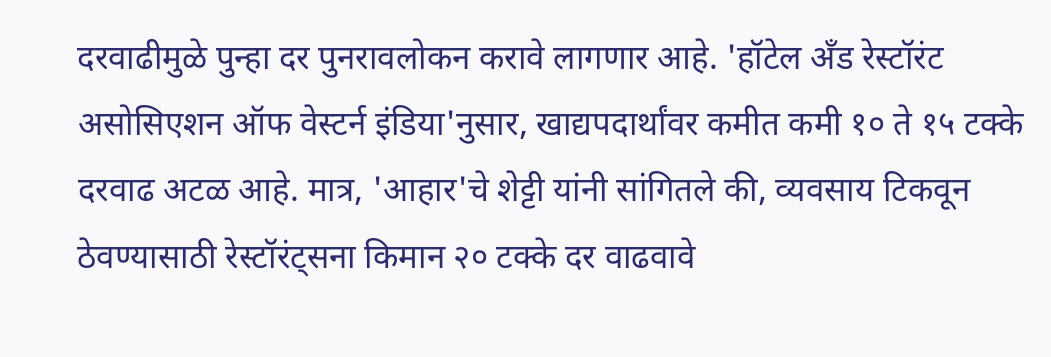दरवाढीमुळे पुन्हा दर पुनरावलोकन करावे लागणार आहे. 'हॉटेल अँड रेस्टॉरंट असोसिएशन ऑफ वेस्टर्न इंडिया'नुसार, खाद्यपदार्थांवर कमीत कमी १० ते १५ टक्के दरवाढ अटळ आहे. मात्र, 'आहार'चे शेट्टी यांनी सांगितले की, व्यवसाय टिकवून ठेवण्यासाठी रेस्टॉरंट्सना किमान २० टक्के दर वाढवावे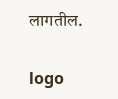लागतील.

logo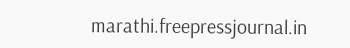marathi.freepressjournal.in